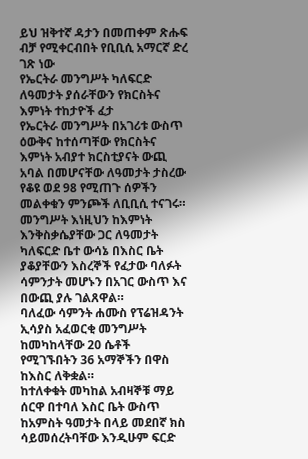ይህ ዝቅተኛ ዳታን በመጠቀም ጽሑፍ ብቻ የሚቀርብበት የቢቢሲ አማርኛ ድረ ገጽ ነው
የኤርትራ መንግሥት ካለፍርድ ለዓመታት ያሰራቸውን የክርስትና እምነት ተከታዮች ፈታ
የኤርትራ መንግሥት በአገሪቱ ውስጥ ዕውቅና ከተሰጣቸው የክርስትና እምነት አብያተ ክርስቲያናት ውጪ አባል በመሆናቸው ለዓመታት ታስረው የቆዩ ወደ 98 የሚጠጉ ሰዎችን መልቀቁን ምንጮች ለቢቢሲ ተናገሩ።
መንግሥት እነዚህን ከእምነት እንቅስቃሴያቸው ጋር ለዓመታት ካለፍርድ ቤተ ውሳኔ በእስር ቤት ያቆያቸውን እስረኞች የፈታው ባለፉት ሳምንታት መሆኑን በአገር ውስጥ እና በውጪ ያሉ ገልጸዋል።
ባለፈው ሳምንት ሐሙስ የፕሬዝዳንት ኢሳያስ አፈወርቂ መንግሥት ከመካከላቸው 20 ሴቶች የሚገኙበትን 36 አማኞችን በዋስ ከእስር ለቅቋል።
ከተለቀቁት መካከል አብዛኞቹ ማይ ሰርዋ በተባለ እስር ቤት ውስጥ ከአምስት ዓመታት በላይ መደበኛ ክስ ሳይመሰረትባቸው እንዲሁም ፍርድ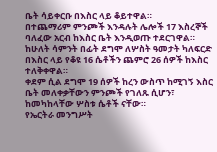ቤት ሳይቀርቡ በእስር ላይ ቆይተዋል።
በተጨማሪም ምንጮች እንዳሉት ሌሎች 17 እስረኞች ባለፈው አርብ ከእስር ቤት እንዲወጡ ተደርገዋል።
ከሁለት ሳምንት በፊት ደግሞ ለሦስት ዓመታት ካለፍርድ በእስር ላይ የቆዩ 16 ሴቶችን ጨምሮ 26 ሰዎች ከእስር ተለቅቀዋል።
ቀደም ሲል ደግሞ 19 ሰዎች ከረን ውስጥ ከሚገኝ እስር ቤት መለቀቃቸውን ምንጮች የገለጹ ሲሆን፣ ከመካከላቸው ሦስቱ ሴቶች ናቸው።
የኤርትራ መንግሥት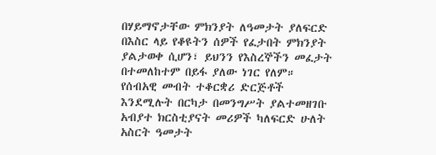በሃይማኖታቸው ምክንያት ለዓመታት ያለፍርድ በእስር ላይ የቆዩትን ሰዎች የፈታበት ምክንያት ያልታወቀ ሲሆን፣ ይህንን የእስረኞችን መፈታት በተመለከተም በይፋ ያለው ነገር የለም።
የሰብአዊ መብት ተቆርቋሪ ድርጅቶች እንደሚሉት በርካታ በመንግሥት ያልተመዘገቡ አብያተ ክርስቲያናት መሪዎች ካለፍርድ ሁለት አስርት ዓመታት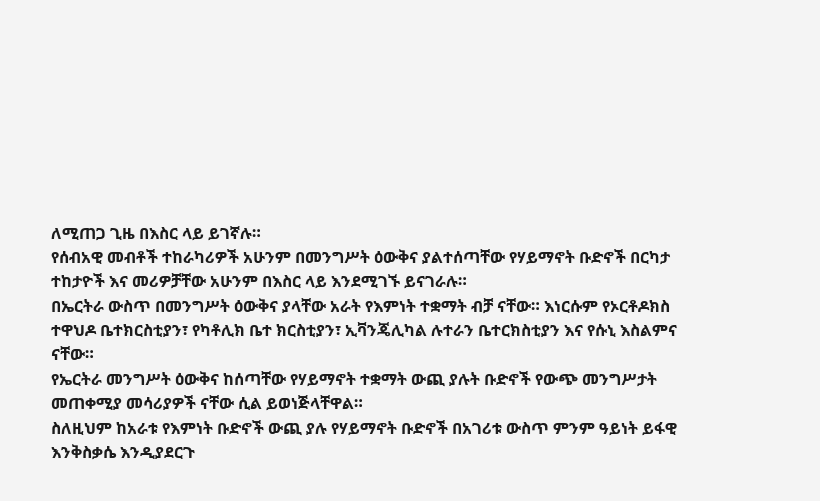ለሚጠጋ ጊዜ በእስር ላይ ይገኛሉ።
የሰብአዊ መብቶች ተከራካሪዎች አሁንም በመንግሥት ዕውቅና ያልተሰጣቸው የሃይማኖት ቡድኖች በርካታ ተከታዮች እና መሪዎቻቸው አሁንም በእስር ላይ እንደሚገኙ ይናገራሉ።
በኤርትራ ውስጥ በመንግሥት ዕውቅና ያላቸው አራት የእምነት ተቋማት ብቻ ናቸው። እነርሱም የኦርቶዶክስ ተዋህዶ ቤተክርስቲያን፣ የካቶሊክ ቤተ ክርስቲያን፣ ኢቫንጄሊካል ሉተራን ቤተርክስቲያን እና የሱኒ እስልምና ናቸው።
የኤርትራ መንግሥት ዕውቅና ከሰጣቸው የሃይማኖት ተቋማት ውጪ ያሉት ቡድኖች የውጭ መንግሥታት መጠቀሚያ መሳሪያዎች ናቸው ሲል ይወነጅላቸዋል።
ስለዚህም ከአራቱ የእምነት ቡድኖች ውጪ ያሉ የሃይማኖት ቡድኖች በአገሪቱ ውስጥ ምንም ዓይነት ይፋዊ እንቅስቃሴ እንዲያደርጉ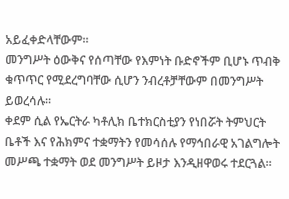አይፈቀድላቸውም።
መንግሥት ዕውቅና የሰጣቸው የእምነት ቡድኖችም ቢሆኑ ጥብቅ ቁጥጥር የሚደረግባቸው ሲሆን ንብረቶቻቸውም በመንግሥት ይወረሳሉ።
ቀደም ሲል የኤርትራ ካቶሊክ ቤተክርስቲያን የነበሯት ትምህርት ቤቶች እና የሕክምና ተቋማትን የመሳሰሉ የማኅበራዊ አገልግሎት መሥጫ ተቋማት ወደ መንግሥት ይዞታ እንዲዘዋወሩ ተደርጓል።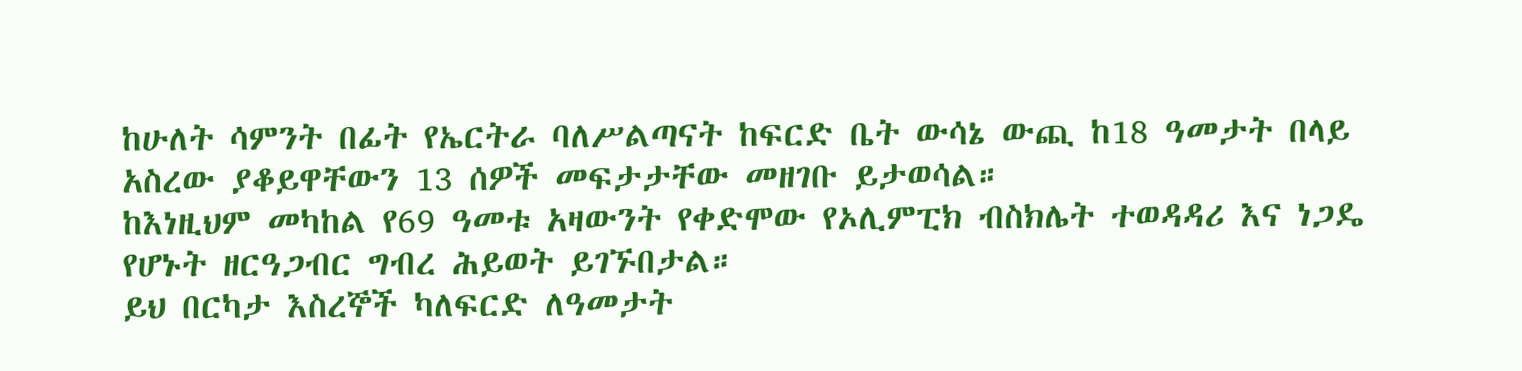ከሁለት ሳምንት በፊት የኤርትራ ባለሥልጣናት ከፍርድ ቤት ውሳኔ ውጪ ከ18 ዓመታት በላይ አስረው ያቆይዋቸውን 13 ሰዎች መፍታታቸው መዘገቡ ይታወሳል።
ከእነዚህም መካከል የ69 ዓመቱ አዛውንት የቀድሞው የኦሊምፒክ ብስክሌት ተወዳዳሪ እና ነጋዴ የሆኑት ዘርዓጋብር ግብረ ሕይወት ይገኙበታል።
ይህ በርካታ እስረኞች ካለፍርድ ለዓመታት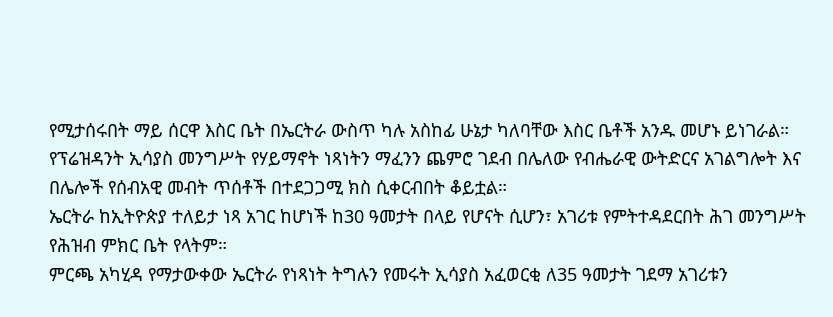የሚታሰሩበት ማይ ሰርዋ እስር ቤት በኤርትራ ውስጥ ካሉ አስከፊ ሁኔታ ካለባቸው እስር ቤቶች አንዱ መሆኑ ይነገራል።
የፕሬዝዳንት ኢሳያስ መንግሥት የሃይማኖት ነጻነትን ማፈንን ጨምሮ ገደብ በሌለው የብሔራዊ ውትድርና አገልግሎት እና በሌሎች የሰብአዊ መብት ጥሰቶች በተደጋጋሚ ክስ ሲቀርብበት ቆይቷል።
ኤርትራ ከኢትዮጵያ ተለይታ ነጻ አገር ከሆነች ከ30 ዓመታት በላይ የሆናት ሲሆን፣ አገሪቱ የምትተዳደርበት ሕገ መንግሥት የሕዝብ ምክር ቤት የላትም።
ምርጫ አካሂዳ የማታውቀው ኤርትራ የነጻነት ትግሉን የመሩት ኢሳያስ አፈወርቂ ለ35 ዓመታት ገደማ አገሪቱን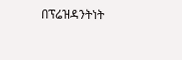በፕሬዝዳንትነት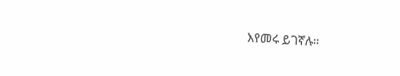እየመሩ ይገኛሉ።